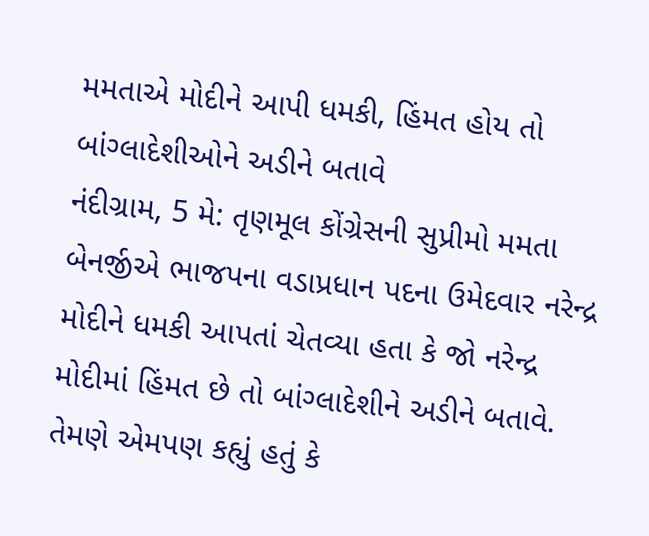મમતાએ મોદીને આપી ધમકી, હિંમત હોય તો બાંગ્લાદેશીઓને અડીને બતાવે
નંદીગ્રામ, 5 મે: તૃણમૂલ કોંગ્રેસની સુપ્રીમો મમતા બેનર્જીએ ભાજપના વડાપ્રધાન પદના ઉમેદવાર નરેન્દ્ર મોદીને ધમકી આપતાં ચેતવ્યા હતા કે જો નરેન્દ્ર મોદીમાં હિંમત છે તો બાંગ્લાદેશીને અડીને બતાવે. તેમણે એમપણ કહ્યું હતું કે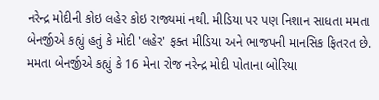નરેન્દ્ર મોદીની કોઇ લહેર કોઇ રાજ્યમાં નથી. મીડિયા પર પણ નિશાન સાધતા મમતા બેનર્જીએ કહ્યું હતું કે મોદી 'લહેર' ફક્ત મીડિયા અને ભાજપની માનસિક ફિતરત છે. મમતા બેનર્જીએ કહ્યું કે 16 મેના રોજ નરેન્દ્ર મોદી પોતાના બોરિયા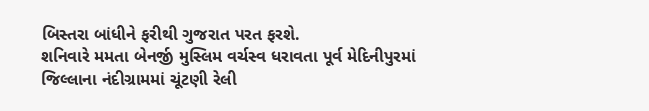બિસ્તરા બાંધીને ફરીથી ગુજરાત પરત ફરશે.
શનિવારે મમતા બેનર્જી મુસ્લિમ વર્ચસ્વ ધરાવતા પૂર્વ મેદિનીપુરમાં જિલ્લાના નંદીગ્રામમાં ચૂંટણી રેલી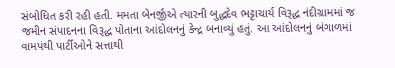સંબોધિત કરી રહી હતી. મમતા બેનર્જીએ ત્યારની બુદ્ધદેવ ભટ્ટાચાર્ય વિરૂદ્ધ નંદીગ્રામમાં જ જમીન સંપાદનના વિરૂદ્ધ પોતાના આંદોલનનું કેન્દ્ર બનાવ્યું હતું. આ આંદોલનનું બંગાળમાં વામપંથી પાર્ટીઓને સત્તાથી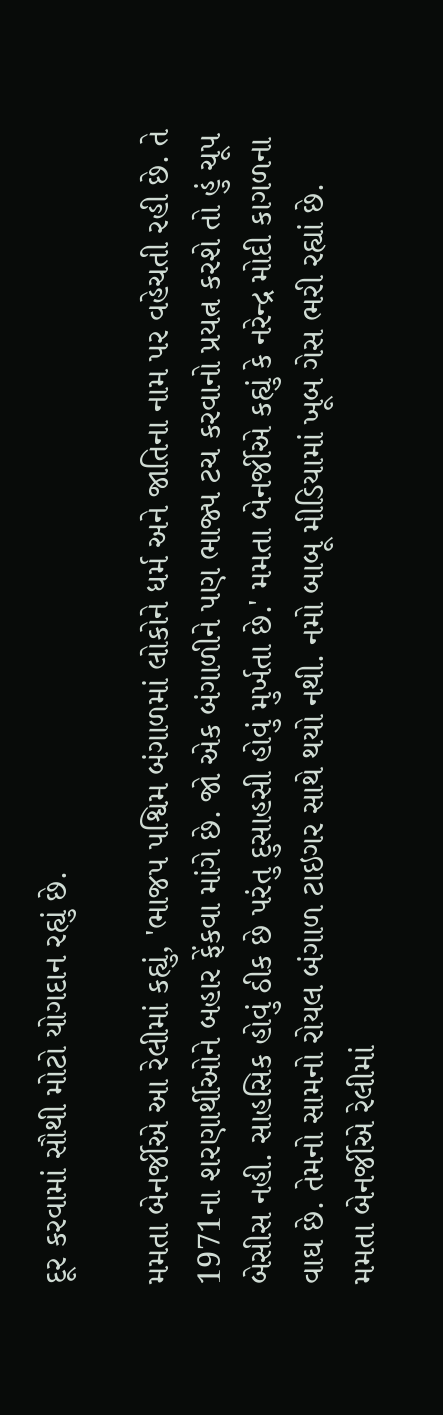દૂર કરવામાં સૌથી મોટો યોગદાન રહ્યું છે.

મમતા બેનર્જીએ આ રેલીમાં કહ્યું, 'ભાજપ પશ્વિમ બંગાળમાં લોકોને ધર્મ અને જાતિના નામ પર વહેચતી રહી છે. તે 1971ના શરણાર્થીઓને બહાર ફેંકવા માંગે છે. જો એક બંગાળીને પણ ભાજ્પ ટચ કરવાનો પ્રયત્ન કરશે તો હું ચૂપ બેસીસ નહી. સાહસિક હોવું ઠીક છે પરંતુ દુસાહસી હોવું મુર્ખતા છે.' મમતા બેનર્જીએ કહ્યું કે નરેન્દ્ર મોદી કાગળના વાઘ છે. તેમનો સામનો રોયલ બંગાળ ટાઇગર સાથે થયો નથી. નમો બાબૂ મીડિયામાં ખૂબ ગેસ ભરી રહ્યાં છે.
મમતા બેનર્જીએ રેલીમાં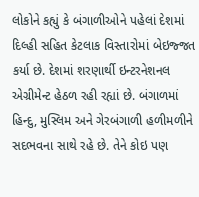લોકોને કહ્યું કે બંગાળીઓને પહેલાં દેશમાં દિલ્હી સહિત કેટલાક વિસ્તારોમાં બેઇજ્જત કર્યા છે. દેશમાં શરણાર્થી ઇન્ટરનેશનલ એગ્રીમેન્ટ હેઠળ રહી રહ્યાં છે. બંગાળમાં હિન્દુ, મુસ્લિમ અને ગેરબંગાળી હળીમળીને સદભવના સાથે રહે છે. તેને કોઇ પણ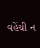વહેંચી ન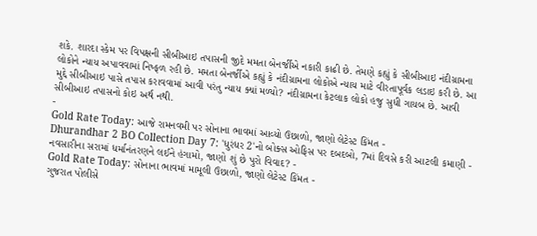શકે. શારદા સ્કેમ પર વિપક્ષની સીબીઆઇ તપાસની જીદે મમતા બેનર્જીએ નકારી કાઢી છે. તેમણે કહ્યું કે સીબીઆઇ નંદીગ્રામના લોકોને ન્યાય અપાવવામાં નિષ્ફળ રહી છે. મમતા બેનર્જીએ કહ્યું કે નંદીગ્રામના લોકોએ ન્યાય માટે વીરતાપૂર્વક લડાઇ કરી છે. આ મુદ્દે સીબીઆઇ પાસે તપાસ કરાવવામાં આવી પરંતુ ન્યાય ક્યાં મળ્યો? નંદીગ્રામના કેટલાક લોકો હજુ સુધી ગાયબ છે. આવી સીબીઆઇ તપાસનો કોઇ અર્થ નથી.
-
Gold Rate Today: આજે રામનવમી પર સોનાના ભાવમાં આવ્યો ઉછાળો, જાણો લેટેસ્ટ કિંમત -
Dhurandhar 2 BO Collection Day 7: 'ધુરંધર 2'નો બોક્સ ઓફિસ પર દબદબો, 7માં દિવસે કરી આટલી કમાણી -
નવસારીના સરામાં ધર્માનંતરણને લઈને હંગામો, જાણો શું છે પુરો વિવાદ? -
Gold Rate Today: સોનાના ભાવમાં મામૂલી ઉછાળો, જાણો લેટેસ્ટ કિંમત -
ગુજરાત પોલીસે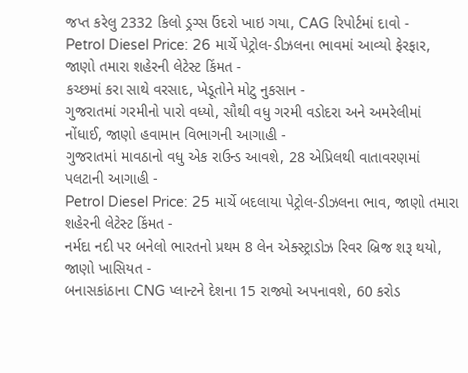જપ્ત કરેલુ 2332 કિલો ડ્રગ્સ ઉંદરો ખાઇ ગયા, CAG રિપોર્ટમાં દાવો -
Petrol Diesel Price: 26 માર્ચે પેટ્રોલ-ડીઝલના ભાવમાં આવ્યો ફેરફાર, જાણો તમારા શહેરની લેટેસ્ટ કિંમત -
કચ્છમાં કરા સાથે વરસાદ, ખેડૂતોને મોટુ નુકસાન -
ગુજરાતમાં ગરમીનો પારો વધ્યો, સૌથી વધુ ગરમી વડોદરા અને અમરેલીમાં નોંધાઈ, જાણો હવામાન વિભાગની આગાહી -
ગુજરાતમાં માવઠાનો વધુ એક રાઉન્ડ આવશે, 28 એપ્રિલથી વાતાવરણમાં પલટાની આગાહી -
Petrol Diesel Price: 25 માર્ચે બદલાયા પેટ્રોલ-ડીઝલના ભાવ, જાણો તમારા શહેરની લેટેસ્ટ કિંમત -
નર્મદા નદી પર બનેલો ભારતનો પ્રથમ 8 લેન એક્સ્ટ્રાડોઝ રિવર બ્રિજ શરૂ થયો, જાણો ખાસિયત -
બનાસકાંઠાના CNG પ્લાન્ટને દેશના 15 રાજ્યો અપનાવશે, 60 કરોડ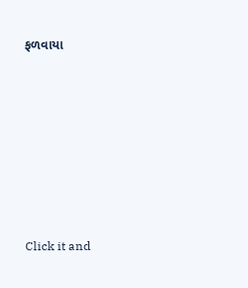ફળવાયા








Click it and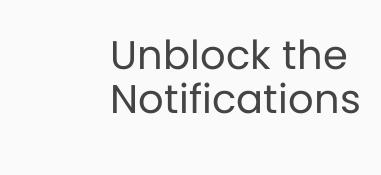Unblock the Notifications